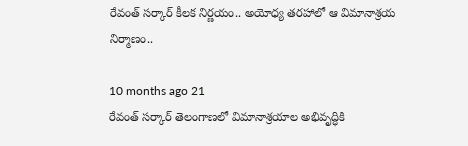రేవంత్ సర్కార్ కీలక నిర్ణయం.. అయోధ్య తరహాలో ఆ విమానాశ్రయ నిర్మాణం..

10 months ago 21
రేవంత్ సర్కార్ తెలంగాణలో విమానాశ్రయాల అభివృద్ధికి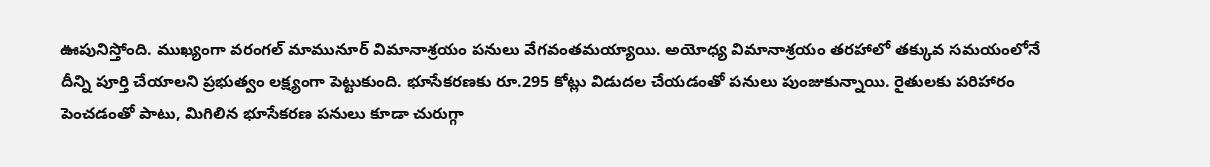ఊపునిస్తోంది. ముఖ్యంగా వరంగల్ మామునూర్ విమానాశ్రయం పనులు వేగవంతమయ్యాయి. అయోధ్య విమానాశ్రయం తరహాలో తక్కువ సమయంలోనే దీన్ని పూర్తి చేయాలని ప్రభుత్వం లక్ష్యంగా పెట్టుకుంది. భూసేకరణకు రూ.295 కోట్లు విడుదల చేయడంతో పనులు పుంజుకున్నాయి. రైతులకు పరిహారం పెంచడంతో పాటు, మిగిలిన భూసేకరణ పనులు కూడా చురుగ్గా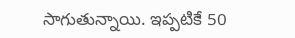సాగుతున్నాయి. ఇప్పటికే 50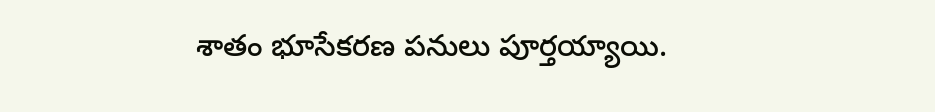శాతం భూసేకరణ పనులు పూర్తయ్యాయి.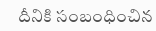దీనికి సంబంధించిన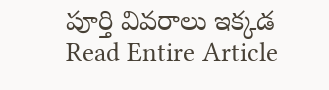పూర్తి వివరాలు ఇక్కడ
Read Entire Article